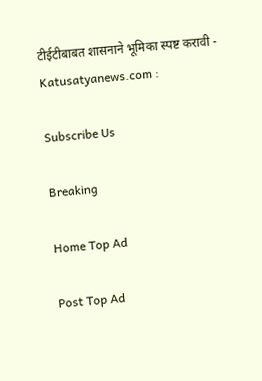टीईटीबाबत शासनाने भूमिका स्पष्ट करावी - Katusatyanews.com :

Subscribe Us

Breaking

Home Top Ad

Post Top Ad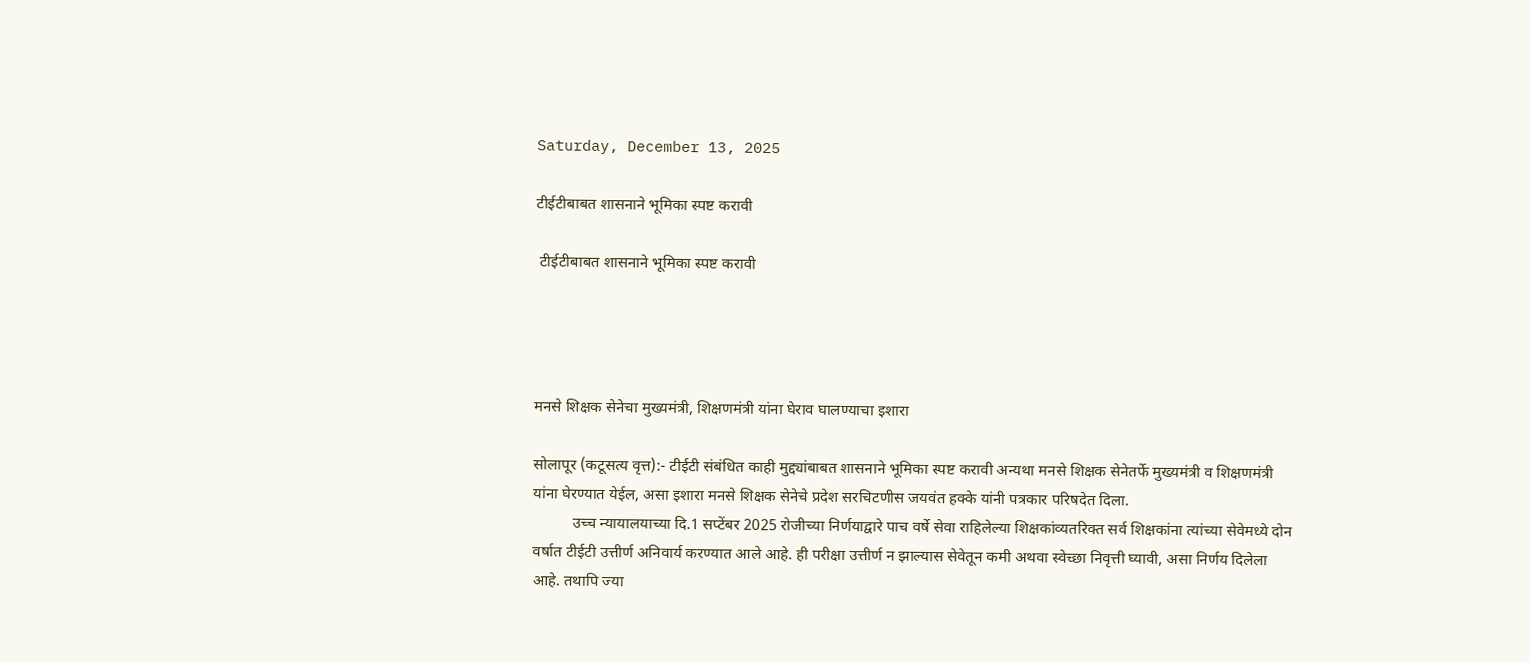Saturday, December 13, 2025

टीईटीबाबत शासनाने भूमिका स्पष्ट करावी

 टीईटीबाबत शासनाने भूमिका स्पष्ट करावी




मनसे शिक्षक सेनेचा मुख्यमंत्री, शिक्षणमंत्री यांना घेराव घालण्याचा इशारा

सोलापूर (कटूसत्य वृत्त):- टीईटी संबंधित काही मुद्द्यांबाबत शासनाने भूमिका स्पष्ट करावी अन्यथा मनसे शिक्षक सेनेतर्फे मुख्यमंत्री व शिक्षणमंत्री यांना घेरण्यात येईल, असा इशारा मनसे शिक्षक सेनेचे प्रदेश सरचिटणीस जयवंत हक्के यांनी पत्रकार परिषदेत दिला.
          उच्च न्यायालयाच्या दि.1 सप्टेंबर 2025 रोजीच्या निर्णयाद्वारे पाच वर्षे सेवा राहिलेल्या शिक्षकांव्यतरिक्त सर्व शिक्षकांना त्यांच्या सेवेमध्ये दोन वर्षात टीईटी उत्तीर्ण अनिवार्य करण्यात आले आहे. ही परीक्षा उत्तीर्ण न झाल्यास सेवेतून कमी अथवा स्वेच्छा निवृत्ती घ्यावी, असा निर्णय दिलेला आहे. तथापि ज्या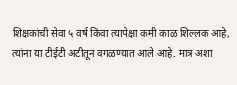शिक्षकांची सेवा ५ वर्ष किंवा त्यापेक्षा कमी काळ शिल्लक आहे, त्यांना या टीईटी अटीतून वगळण्यात आले आहे. मात्र अशा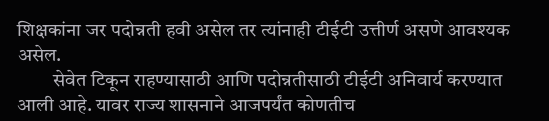शिक्षकांना जर पदोन्नती हवी असेल तर त्यांनाही टीईटी उत्तीर्ण असणे आवश्यक असेल.
         सेवेत टिकून राहण्यासाठी आणि पदोन्नतीसाठी टीईटी अनिवार्य करण्यात आली आहे. यावर राज्य शासनाने आजपर्यंत कोणतीच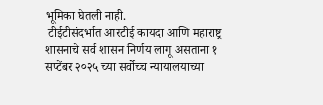भूमिका घेतली नाही.
 टीईटीसंदर्भात आरटीई कायदा आणि महाराष्ट्र शासनाचे सर्व शासन निर्णय लागू असताना १ सप्टेंबर २०२५ च्या सर्वोच्च न्यायालयाच्या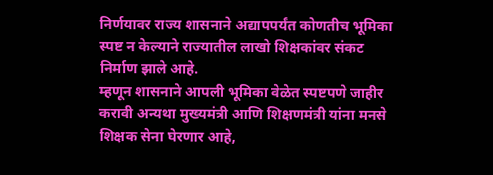निर्णयावर राज्य शासनाने अद्यापपर्यंत कोणतीच भूमिका स्पष्ट न केल्याने राज्यातील लाखो शिक्षकांवर संकट निर्माण झाले आहे.
म्हणून शासनाने आपली भूमिका वेळेत स्पष्टपणे जाहीर करावी अन्यथा मुख्यमंत्री आणि शिक्षणमंत्री यांना मनसे शिक्षक सेना घेरणार आहे,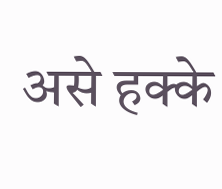असे हक्के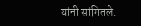यांनी सांगितले.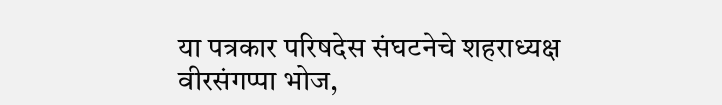या पत्रकार परिषदेस संघटनेचे शहराध्यक्ष वीरसंगप्पा भोज,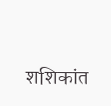शशिकांत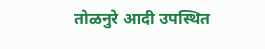तोळनुरे आदी उपस्थित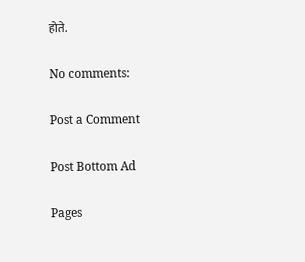होते.

No comments:

Post a Comment

Post Bottom Ad

Pages